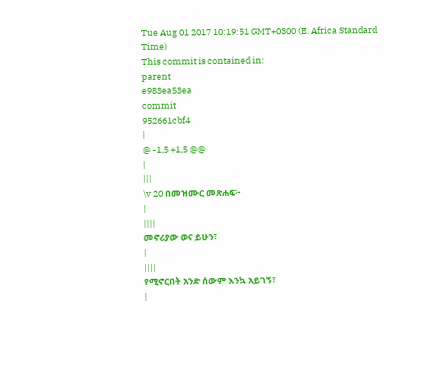Tue Aug 01 2017 10:19:51 GMT+0300 (E. Africa Standard Time)
This commit is contained in:
parent
e983ea53ea
commit
952661cbf4
|
@ -1,5 +1,5 @@
|
|||
\v 20 በመዝሙር መጽሐፍ፦
|
||||
መኖሪያው ወና ይሁን፣
|
||||
የሚኖርበት አንድ ሰውም እንኳ አይገኝ፣
|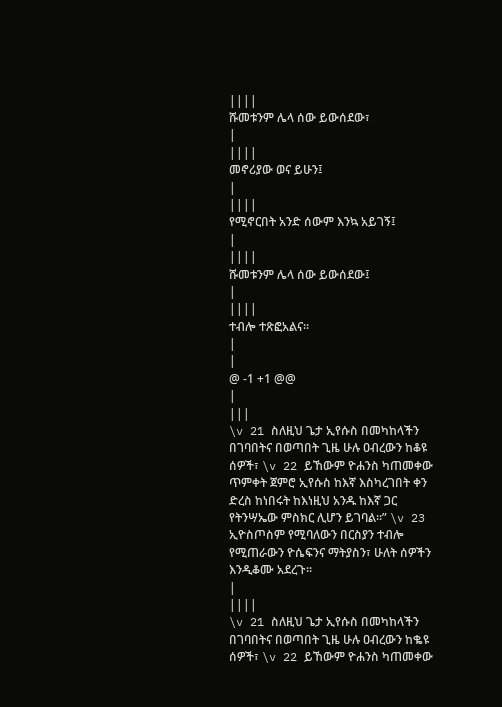||||
ሹመቱንም ሌላ ሰው ይውሰደው፣
|
||||
መኖሪያው ወና ይሁን፤
|
||||
የሚኖርበት አንድ ሰውም እንኳ አይገኝ፤
|
||||
ሹመቱንም ሌላ ሰው ይውሰደው፤
|
||||
ተብሎ ተጽፎአልና።
|
|
@ -1 +1 @@
|
|||
\v 21 ስለዚህ ጌታ ኢየሱስ በመካከላችን በገባበትና በወጣበት ጊዜ ሁሉ ዐብረውን ከቆዩ ሰዎች፣ \v 22 ይኸውም ዮሐንስ ካጠመቀው ጥምቀት ጀምሮ ኢየሱስ ከእኛ እስካረገበት ቀን ድረስ ከነበሩት ከእነዚህ አንዱ ከእኛ ጋር የትንሣኤው ምስክር ሊሆን ይገባል።” \v 23 ኢዮስጦስም የሚባለውን በርስያን ተብሎ የሚጠራውን ዮሴፍንና ማትያስን፣ ሁለት ሰዎችን እንዲቆሙ አደረጉ።
|
||||
\v 21 ስለዚህ ጌታ ኢየሱስ በመካከላችን በገባበትና በወጣበት ጊዜ ሁሉ ዐብረውን ከቈዩ ሰዎች፣ \v 22 ይኸውም ዮሐንስ ካጠመቀው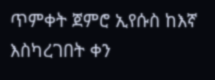ጥምቀት ጀምሮ ኢየሱስ ከእኛ እስካረገበት ቀን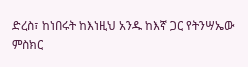ድረስ፣ ከነበሩት ከእነዚህ አንዱ ከእኛ ጋር የትንሣኤው ምስክር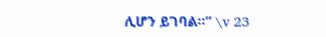ሊሆን ይገባል።” \v 23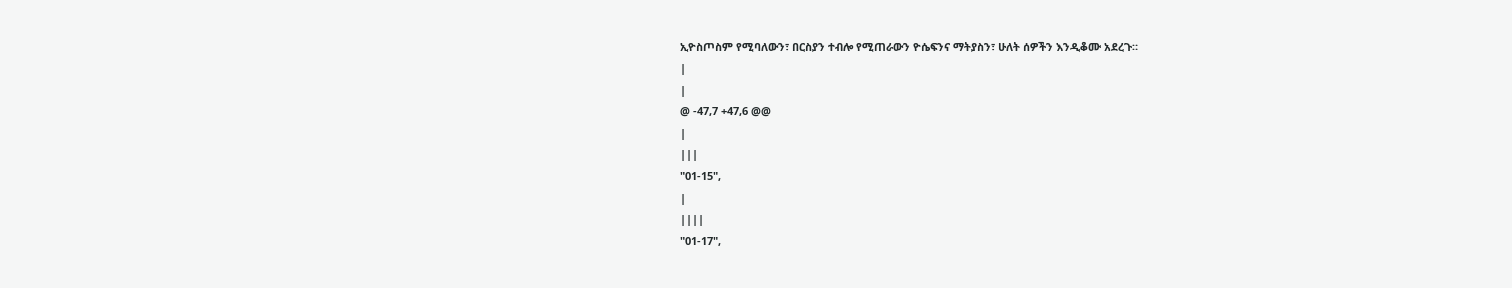ኢዮስጦስም የሚባለውን፣ በርስያን ተብሎ የሚጠራውን ዮሴፍንና ማትያስን፣ ሁለት ሰዎችን እንዲቆሙ አደረጉ።
|
|
@ -47,7 +47,6 @@
|
|||
"01-15",
|
||||
"01-17",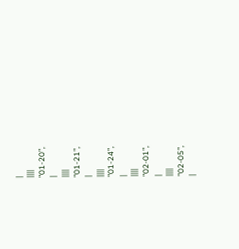|
||||
"01-20",
|
||||
"01-21",
|
||||
"01-24",
|
||||
"02-01",
|
||||
"02-05",
|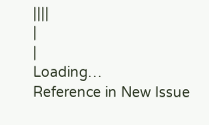||||
|
|
Loading…
Reference in New Issue